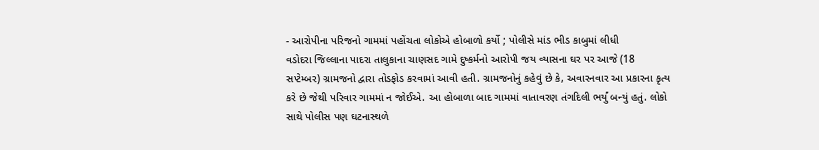- આરોપીના પરિજનો ગામમાં પહોંચતા લોકોએ હોબાળો કર્યો ; પોલીસે માંડ ભીડ કાબુમાં લીધી
વડોદરા જિલ્લાના પાદરા તાલુકાના ચાણસદ ગામે દુષ્કર્મનો આરોપી જય વ્યાસના ઘર પર આજે (18 સપ્ટેમ્બર) ગ્રામજનો દ્વારા તોડફોડ કરવામાં આવી હતી. ગ્રામજનોનું કહેવું છે કે, અવારનવાર આ પ્રકારના કૃત્ય કરે છે જેથી પરિવાર ગામમાં ન જોઈએ. આ હોબાળા બાદ ગામમાં વાતાવરણ તંગદિલી ભર્યું બન્યું હતું. લોકો સાથે પોલીસ પણ ઘટનાસ્થળે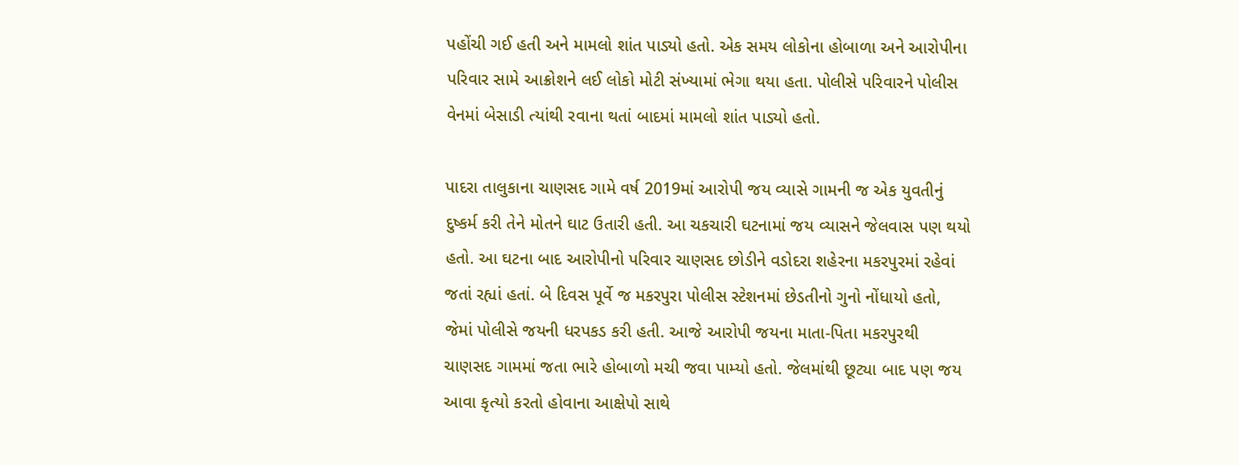પહોંચી ગઈ હતી અને મામલો શાંત પાડ્યો હતો. એક સમય લોકોના હોબાળા અને આરોપીના પરિવાર સામે આક્રોશને લઈ લોકો મોટી સંખ્યામાં ભેગા થયા હતા. પોલીસે પરિવારને પોલીસ વેનમાં બેસાડી ત્યાંથી રવાના થતાં બાદમાં મામલો શાંત પાડ્યો હતો.

પાદરા તાલુકાના ચાણસદ ગામે વર્ષ 2019માં આરોપી જય વ્યાસે ગામની જ એક યુવતીનું દુષ્કર્મ કરી તેને મોતને ઘાટ ઉતારી હતી. આ ચકચારી ઘટનામાં જય વ્યાસને જેલવાસ પણ થયો હતો. આ ઘટના બાદ આરોપીનો પરિવાર ચાણસદ છોડીને વડોદરા શહેરના મકરપુરમાં રહેવાં જતાં રહ્યાં હતાં. બે દિવસ પૂર્વે જ મકરપુરા પોલીસ સ્ટેશનમાં છેડતીનો ગુનો નોંધાયો હતો, જેમાં પોલીસે જયની ધરપકડ કરી હતી. આજે આરોપી જયના માતા-પિતા મકરપુરથી ચાણસદ ગામમાં જતા ભારે હોબાળો મચી જવા પામ્યો હતો. જેલમાંથી છૂટ્યા બાદ પણ જય આવા કૃત્યો કરતો હોવાના આક્ષેપો સાથે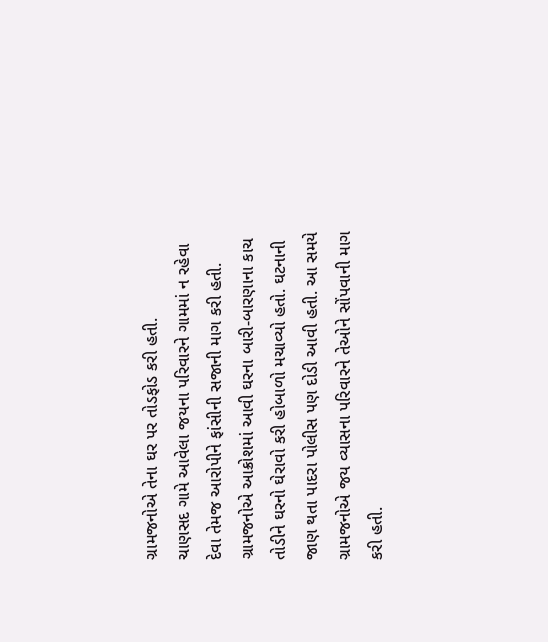ગ્રામજનોએ તેના ઘર પર તોડફોડ કરી હતી.
ચાણસદ ગામે આવેલા જયના પરિવારને ગામમાં ન રહેવા દેવા તેમજ આરોપીને ફાંસીની સજાની માગ કરી હતી. ગ્રામજનોએ આક્રોશમાં આવી ઘરના બારી-બારણાના કાચ તોડીને ઘરનો ઘેરાવો કરી હોબાળો મચાવ્યો હતો. ઘટનાની જાણ થતા પાદરા પોલીસ પણ દોડી આવી હતી. આ સમયે ગ્રામજનોએ જય વ્યાસના પરિવારને તેઓને સોંપવાની માગ કરી હતી.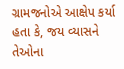ગ્રામજનોએ આક્ષેપ કર્યા હતા કે, જય વ્યાસને તેઓના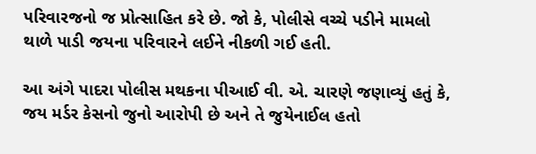પરિવારજનો જ પ્રોત્સાહિત કરે છે. જો કે, પોલીસે વચ્ચે પડીને મામલો થાળે પાડી જયના પરિવારને લઈને નીકળી ગઈ હતી.

આ અંગે પાદરા પોલીસ મથકના પીઆઈ વી. એ. ચારણે જણાવ્યું હતું કે, જય મર્ડર કેસનો જુનો આરોપી છે અને તે જુયેનાઈલ હતો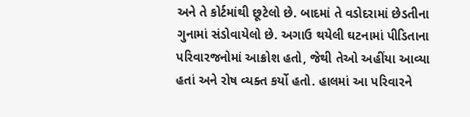અને તે કોર્ટમાંથી છૂટેલો છે. બાદમાં તે વડોદરામાં છેડતીના ગુનામાં સંડોવાયેલો છે. અગાઉ થયેલી ઘટનામાં પીડિતાના પરિવારજનોમાં આક્રોશ હતો, જેથી તેઓ અહીંયા આવ્યા હતાં અને રોષ વ્યક્ત કર્યો હતો. હાલમાં આ પરિવારને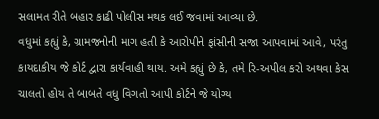સલામત રીતે બહાર કાઢી પોલીસ મથક લઈ જવામાં આવ્યા છે.
વધુમાં કહ્યું કે, ગ્રામજનોની માગ હતી કે આરોપીને ફાંસીની સજા આપવામાં આવે, પરંતુ કાયદાકીય જે કોર્ટ દ્વારા કાર્યવાહી થાય. અમે કહ્યું છે કે, તમે રિ-અપીલ કરો અથવા કેસ ચાલતો હોય તે બાબતે વધુ વિગતો આપી કોર્ટને જે યોગ્ય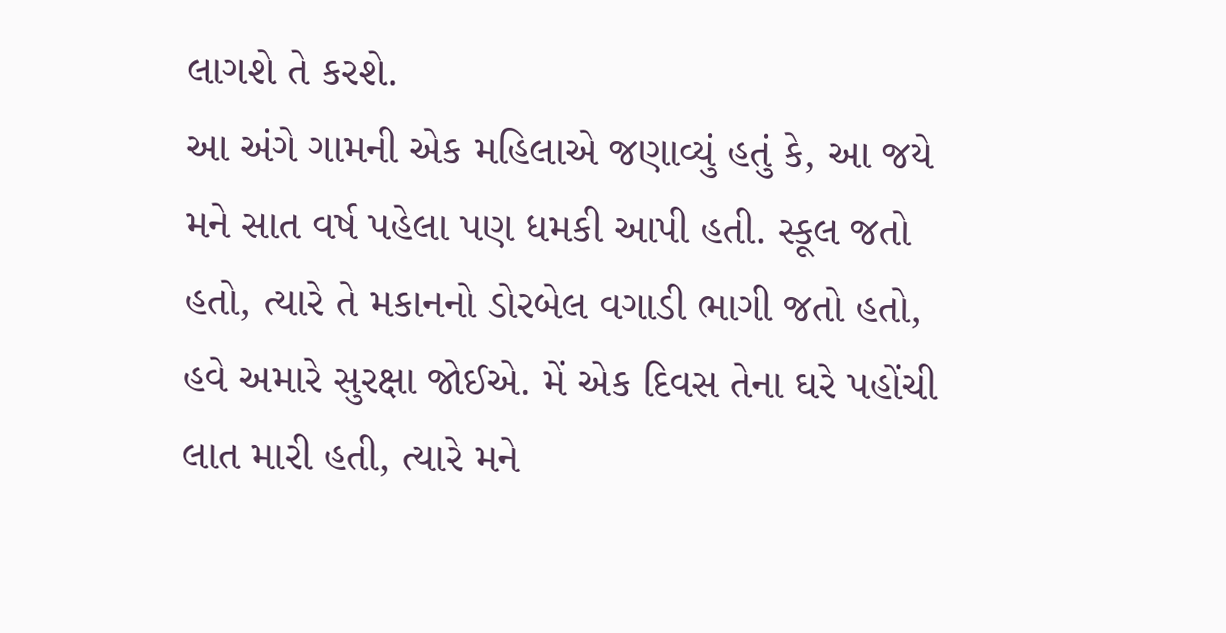લાગશે તે કરશે.
આ અંગે ગામની એક મહિલાએ જણાવ્યું હતું કે, આ જયે મને સાત વર્ષ પહેલા પણ ધમકી આપી હતી. સ્કૂલ જતો હતો, ત્યારે તે મકાનનો ડોરબેલ વગાડી ભાગી જતો હતો, હવે અમારે સુરક્ષા જોઈએ. મેં એક દિવસ તેના ઘરે પહોંચી લાત મારી હતી, ત્યારે મને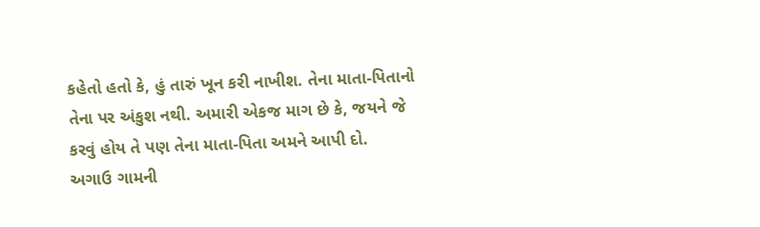કહેતો હતો કે, હું તારું ખૂન કરી નાખીશ. તેના માતા-પિતાનો તેના પર અંકુશ નથી. અમારી એકજ માગ છે કે, જયને જે કરવું હોય તે પણ તેના માતા-પિતા અમને આપી દો.
અગાઉ ગામની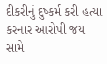દીકરીનું દુષ્કર્મ કરી હત્યા કરનાર આરોપી જય સામે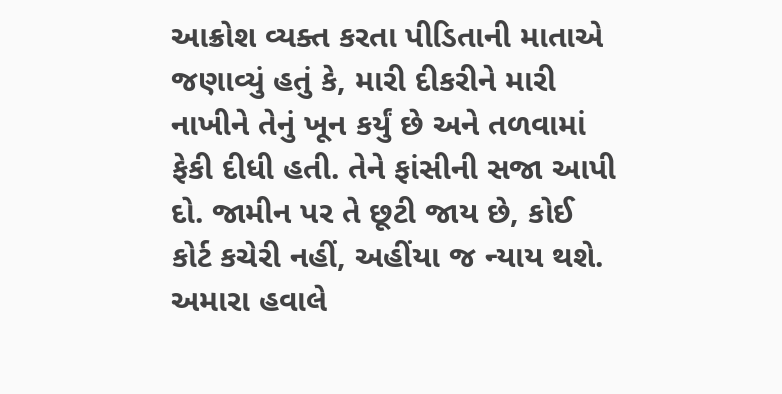આક્રોશ વ્યક્ત કરતા પીડિતાની માતાએ જણાવ્યું હતું કે, મારી દીકરીને મારી નાખીને તેનું ખૂન કર્યું છે અને તળવામાં ફેકી દીધી હતી. તેને ફાંસીની સજા આપી દો. જામીન પર તે છૂટી જાય છે, કોઈ કોર્ટ કચેરી નહીં, અહીંયા જ ન્યાય થશે. અમારા હવાલે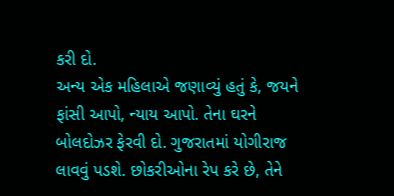કરી દો.
અન્ય એક મહિલાએ જણાવ્યું હતું કે, જયને ફાંસી આપો, ન્યાય આપો. તેના ઘરને બોલદોઝર ફેરવી દો. ગુજરાતમાં યોગીરાજ લાવવું પડશે. છોકરીઓના રેપ કરે છે, તેને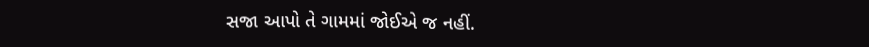સજા આપો તે ગામમાં જોઈએ જ નહીં.